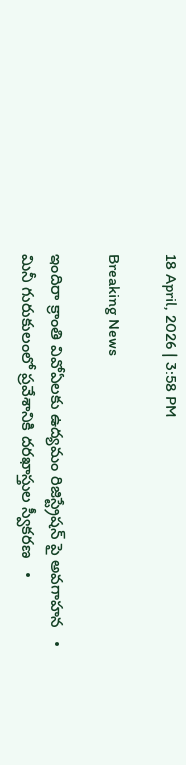18 April, 2026 | 3:58 PM

Breaking News

ఇందిరా క్రాంతి వివోఏలకు ఉద్యమం రిజిస్ట్రేషన్ పై అవగాహన   •   మినీ గురుకులంలో ప్రవేశానికి దరఖాస్తుల స్వీకరణ   •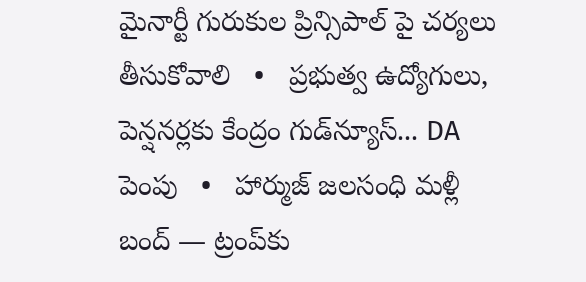మైనార్టీ గురుకుల ప్రిన్సిపాల్ పై చర్యలు తీసుకోవాలి   •   ప్రభుత్వ ఉద్యోగులు, పెన్షనర్లకు కేంద్రం గుడ్‌న్యూస్‌... DA పెంపు   •   హార్ముజ్ జలసంధి మళ్లీ బంద్‌ — ట్రంప్‌కు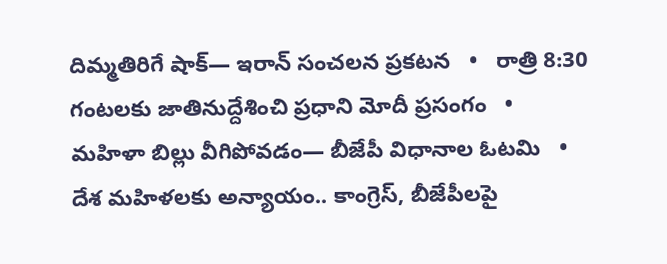దిమ్మతిరిగే షాక్— ఇరాన్ సంచలన ప్రకటన   •   రాత్రి 8:30 గంటలకు జాతినుద్దేశించి ప్రధాని మోదీ ప్రసంగం   •   మహిళా బిల్లు వీగిపోవడం— బీజేపీ విధానాల ఓటమి   •   దేశ మహిళలకు అన్యాయం.. కాంగ్రెస్, బీజేపీలపై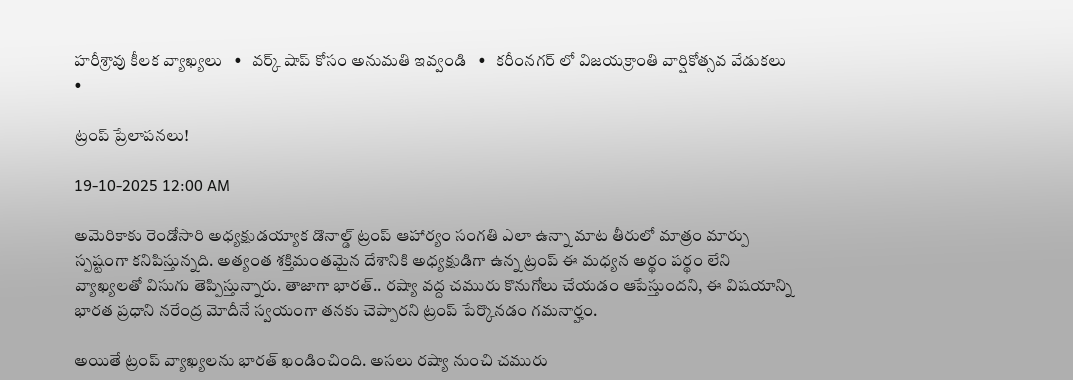హరీశ్రావు కీలక వ్యాఖ్యలు   •   వర్క్ షాప్ కోసం అనుమతి ఇవ్వండి   •   కరీంనగర్ లో విజయక్రాంతి వార్షికోత్సవ వేడుకలు   •

ట్రంప్ ప్రేలాపనలు!

19-10-2025 12:00 AM

అమెరికాకు రెండోసారి అధ్యక్షుడయ్యాక డొనాల్డ్ ట్రంప్ ఆహార్యం సంగతి ఎలా ఉన్నా మాట తీరులో మాత్రం మార్పు స్పష్టంగా కనిపిస్తున్నది. అత్యంత శక్తిమంతమైన దేశానికి అధ్యక్షుడిగా ఉన్న ట్రంప్ ఈ మధ్యన అర్థం పర్థం లేని వ్యాఖ్యలతో విసుగు తెప్పిస్తున్నారు. తాజాగా భారత్.. రష్యా వద్ద చమురు కొనుగోలు చేయడం ఆపేస్తుందని, ఈ విషయాన్ని భారత ప్రధాని నరేంద్ర మోదీనే స్వయంగా తనకు చెప్పారని ట్రంప్ పేర్కొనడం గమనార్హం.

అయితే ట్రంప్ వ్యాఖ్యలను భారత్ ఖండించింది. అసలు రష్యా నుంచి చమురు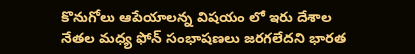కొనుగోలు ఆపేయాలన్న విషయం లో ఇరు దేశాల నేతల మధ్య ఫోన్ సంభాషణలు జరగలేదని భారత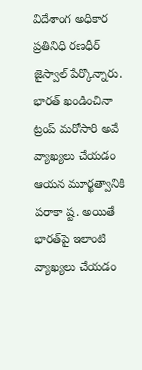విదేశాంగ అధికార ప్రతినిధి రణధీర్ జైస్వాల్ పేర్కొన్నారు. భారత్ ఖండించినా ట్రంప్ మరోసారి అవే వ్యాఖ్యలు చేయడం ఆయన మూర్ఖత్వానికి పరాకా ష్ట. అయితే భారత్‌పై ఇలాంటి వ్యాఖ్యలు చేయడం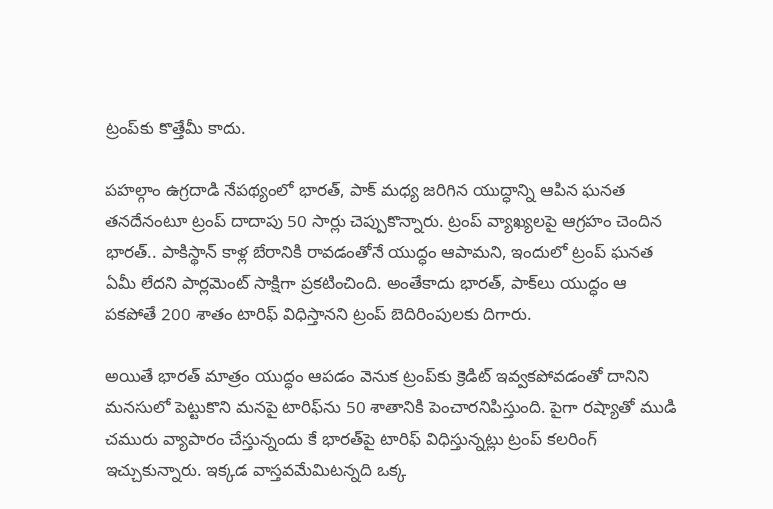ట్రంప్‌కు కొత్తేమీ కాదు.

పహల్గాం ఉగ్రదాడి నేపథ్యంలో భారత్, పాక్ మధ్య జరిగిన యుద్ధాన్ని ఆపిన ఘనత తనదేనంటూ ట్రంప్ దాదాపు 50 సార్లు చెప్పుకొన్నారు. ట్రంప్ వ్యాఖ్యలపై ఆగ్రహం చెందిన భారత్.. పాకిస్థాన్ కాళ్ల బేరానికి రావడంతోనే యుద్ధం ఆపామని, ఇందులో ట్రంప్ ఘనత ఏమీ లేదని పార్లమెంట్ సాక్షిగా ప్రకటించింది. అంతేకాదు భారత్, పాక్‌లు యుద్ధం ఆ పకపోతే 200 శాతం టారిఫ్ విధిస్తానని ట్రంప్ బెదిరింపులకు దిగారు.

అయితే భారత్ మాత్రం యుద్ధం ఆపడం వెనుక ట్రంప్‌కు క్రెడిట్ ఇవ్వకపోవడంతో దానిని మనసులో పెట్టుకొని మనపై టారిఫ్‌ను 50 శాతానికి పెంచారనిపిస్తుంది. పైగా రష్యాతో ముడి చమురు వ్యాపారం చేస్తున్నందు కే భారత్‌పై టారిఫ్ విధిస్తున్నట్లు ట్రంప్ కలరింగ్ ఇచ్చుకున్నారు. ఇక్కడ వాస్తవమేమిటన్నది ఒక్క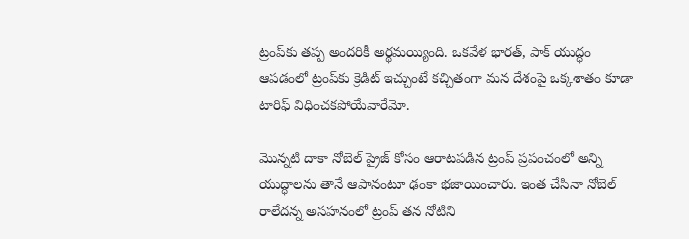ట్రంప్‌కు తప్ప అందరికీ అర్థమయ్యింది. ఒకవేళ భారత్, పాక్ యుద్ధం ఆపడంలో ట్రంప్‌కు క్రెడిట్ ఇచ్చుంటే కచ్చితంగా మన దేశంపై ఒక్కశాతం కూడా టారిఫ్ విధించకపోయేవారేమో.

మొన్నటి దాకా నోబెల్ ప్రైజ్ కోసం ఆరాటపడిన ట్రంప్ ప్రపంచంలో అన్ని యుద్ధాలను తానే ఆపానంటూ ఢంకా భజాయించారు. ఇంత చేసినా నోబెల్ రాలేదన్న అసహనంలో ట్రంప్ తన నోటిని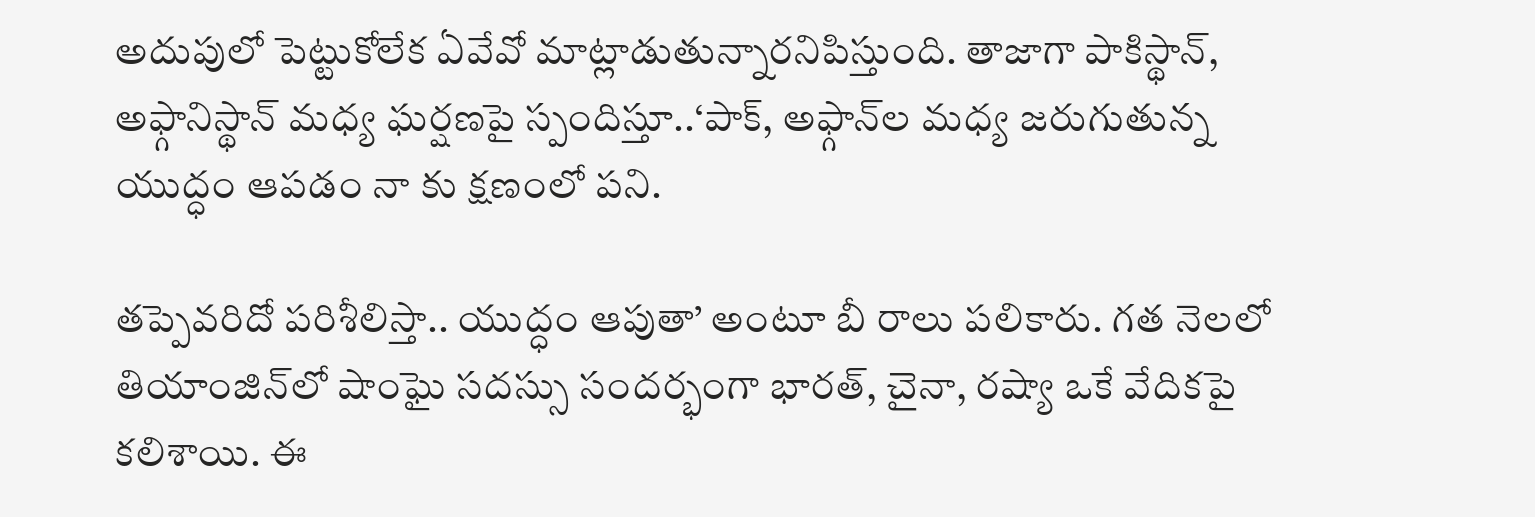అదుపులో పెట్టుకోలేక ఏవేవో మాట్లాడుతున్నారనిపిస్తుంది. తాజాగా పాకిస్థాన్, అఫ్గానిస్థాన్ మధ్య ఘర్షణపై స్పందిస్తూ..‘పాక్, అఫ్గాన్‌ల మధ్య జరుగుతున్న యుద్ధం ఆపడం నా కు క్షణంలో పని.

తప్పెవరిదో పరిశీలిస్తా.. యుద్ధం ఆపుతా’ అంటూ బీ రాలు పలికారు. గత నెలలో తియాంజిన్‌లో షాంఘై సదస్సు సందర్భంగా భారత్, చైనా, రష్యా ఒకే వేదికపై కలిశాయి. ఈ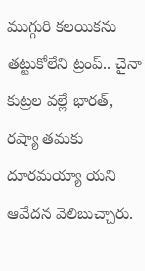ముగ్గురి కలయికను తట్టుకోలేని ట్రంప్.. చైనా కుట్రల వల్లే భారత్, రష్యా తమకు దూరమయ్యా యని ఆవేదన వెలిబుచ్చారు.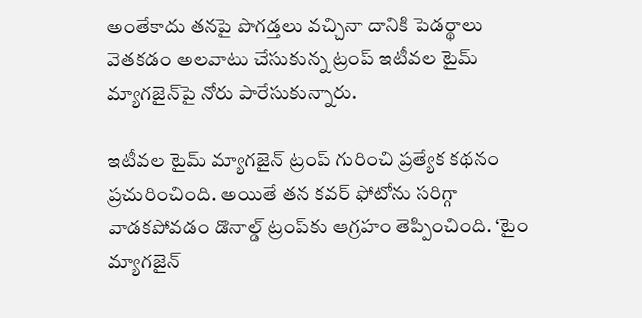అంతేకాదు తనపై పొగడ్తలు వచ్చినా దానికి పెడర్థాలు వెతకడం అలవాటు చేసుకున్న ట్రంప్ ఇటీవల టైమ్ మ్యాగజైన్‌పై నోరు పారేసుకున్నారు.

ఇటీవల టైమ్ మ్యాగజైన్ ట్రంప్ గురించి ప్రత్యేక కథనం ప్రచురించింది. అయితే తన కవర్ ఫోటోను సరిగ్గా వాడకపోవడం డొనాల్డ్ ట్రంప్‌కు ఆగ్రహం తెప్పించింది. ‘టైం మ్యాగజైన్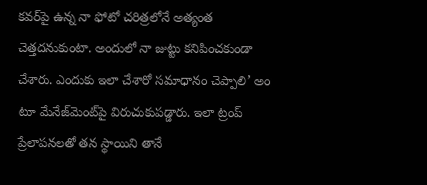కవర్‌పై ఉన్న నా ఫోటో చరిత్రలోనే అత్యంత చెత్తదనుకుంటా. అందులో నా జుట్టు కనిపించకుండా చేశారు. ఎందుకు ఇలా చేశారో సమాధానం చెప్పాలి’ అం టూ మేనేజ్‌మెంట్‌పై విరుచుకుపడ్డారు. ఇలా ట్రంప్ ప్రేలాపనలతో తన స్థాయిని తానే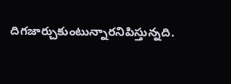దిగజార్చుకుంటున్నారనిపిస్తున్నది.